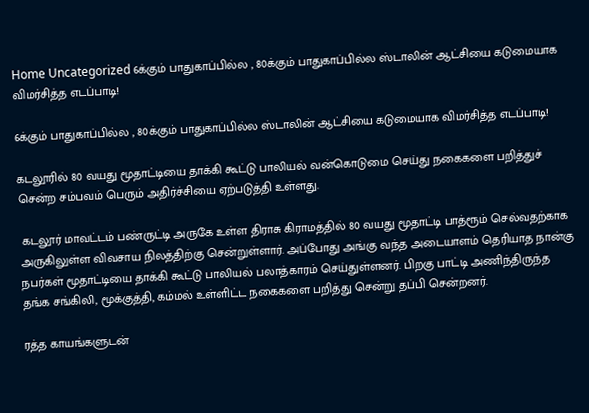Home Uncategorized 6க்கும் பாதுகாப்பில்ல , 80க்கும் பாதுகாப்பில்ல ஸ்டாலின் ஆட்சியை கடுமையாக விமர்சித்த எடப்பாடி!

6க்கும் பாதுகாப்பில்ல , 80க்கும் பாதுகாப்பில்ல ஸ்டாலின் ஆட்சியை கடுமையாக விமர்சித்த எடப்பாடி!

கடலூரில் 80 வயது மூதாட்டியை தாக்கி கூட்டு பாலியல் வன்கொடுமை செய்து நகைகளை பறித்துச் சென்ற சம்பவம் பெரும் அதிர்ச்சியை ஏற்படுத்தி உள்ளது.

 கடலூர் மாவட்டம் பண்ருட்டி அருகே உள்ள திராசு கிராமத்தில் 80 வயது மூதாட்டி பாத்ரூம் செல்வதற்காக அருகிலுள்ள விவசாய நிலத்திற்கு சென்றுள்ளார். அப்போது அங்கு வந்த அடையாளம் தெரியாத நான்கு நபர்கள் மூதாட்டியை தாக்கி கூட்டு பாலியல் பலாத்காரம் செய்துள்ளனர். பிறகு பாட்டி அணிந்திருந்த தங்க சங்கிலி, மூக்குத்தி, கம்மல் உள்ளிட்ட நகைகளை பறித்து சென்று தப்பி சென்றனர்.

ரத்த காயங்களுடன்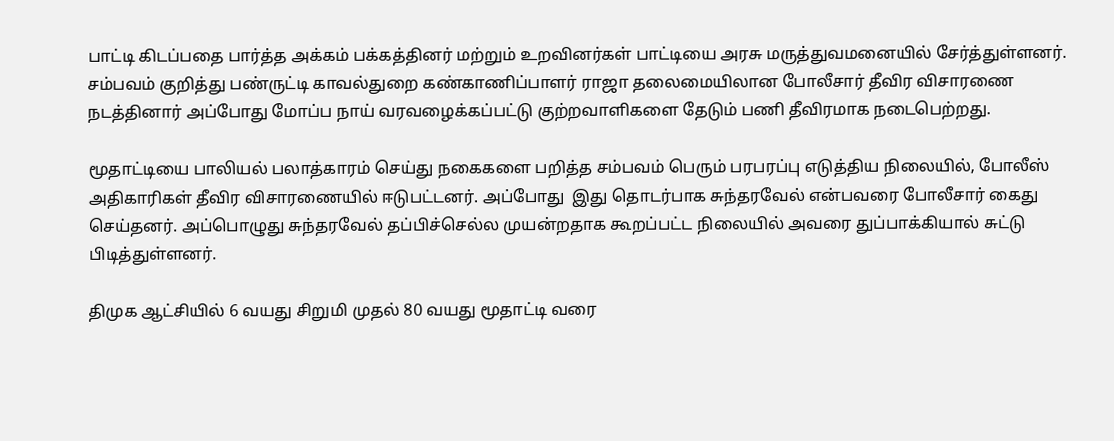பாட்டி கிடப்பதை பார்த்த அக்கம் பக்கத்தினர் மற்றும் உறவினர்கள் பாட்டியை அரசு மருத்துவமனையில் சேர்த்துள்ளனர். சம்பவம் குறித்து பண்ருட்டி காவல்துறை கண்காணிப்பாளர் ராஜா தலைமையிலான போலீசார் தீவிர விசாரணை நடத்தினார் அப்போது மோப்ப நாய் வரவழைக்கப்பட்டு குற்றவாளிகளை தேடும் பணி தீவிரமாக நடைபெற்றது.

மூதாட்டியை பாலியல் பலாத்காரம் செய்து நகைகளை பறித்த சம்பவம் பெரும் பரபரப்பு எடுத்திய நிலையில், போலீஸ் அதிகாரிகள் தீவிர விசாரணையில் ஈடுபட்டனர். அப்போது  இது தொடர்பாக சுந்தரவேல் என்பவரை போலீசார் கைது செய்தனர். அப்பொழுது சுந்தரவேல் தப்பிச்செல்ல முயன்றதாக கூறப்பட்ட நிலையில் அவரை துப்பாக்கியால் சுட்டு பிடித்துள்ளனர்.

திமுக ஆட்சியில் 6 வயது சிறுமி முதல் 80 வயது மூதாட்டி வரை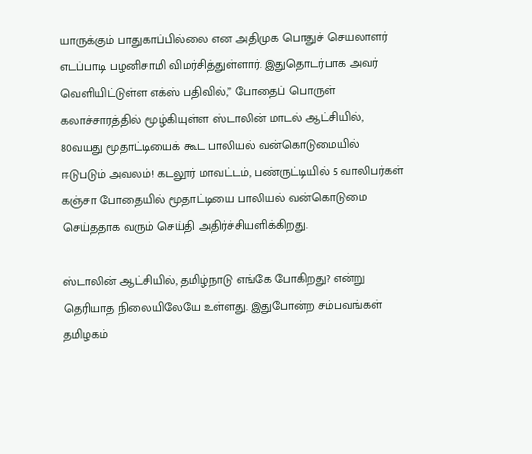யாருக்கும் பாதுகாப்பில்லை என அதிமுக பொதுச் செயலாளர் எடப்பாடி பழனிசாமி விமர்சித்துள்ளார். இதுதொடர்பாக அவர் வெளியிட்டுள்ள எக்ஸ் பதிவில்,” போதைப் பொருள் கலாச்சாரத்தில் மூழ்கியுள்ள ஸ்டாலின் மாடல் ஆட்சியில், 80வயது மூதாட்டியைக் கூட பாலியல் வன்கொடுமையில் ஈடுபடும் அவலம்! கடலூர் மாவட்டம், பண்ருட்டியில் 5 வாலிபர்கள் கஞ்சா போதையில் மூதாட்டியை பாலியல் வன்கொடுமை செய்ததாக வரும் செய்தி அதிர்ச்சியளிக்கிறது.

ஸ்டாலின் ஆட்சியில், தமிழ்நாடு எங்கே போகிறது? என்று தெரியாத நிலையிலேயே உள்ளது. இதுபோன்ற சம்பவங்கள் தமிழகம்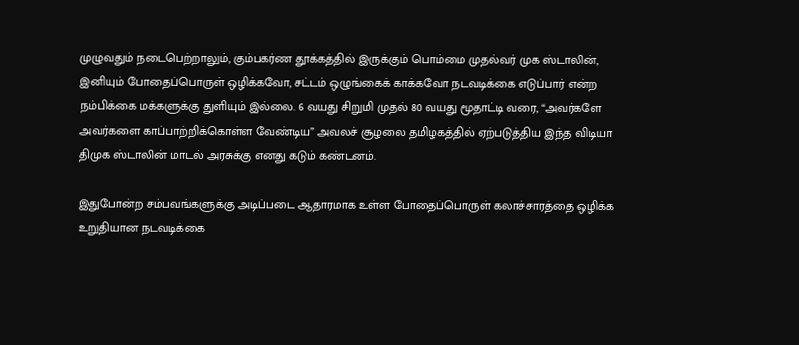முழுவதும் நடைபெற்றாலும், கும்பகர்ண தூக்கத்தில் இருக்கும் பொம்மை முதல்வர் முக ஸ்டாலின், இனியும் போதைப்பொருள் ஒழிக்கவோ, சட்டம் ஒழுங்கைக் காக்கவோ நடவடிக்கை எடுப்பார் என்ற நம்பிக்கை மக்களுக்கு துளியும் இல்லை. 6 வயது சிறுமி முதல் 80 வயது மூதாட்டி வரை, “அவர்களே அவர்களை காப்பாற்றிக்கொள்ள வேண்டிய” அவலச் சூழலை தமிழகத்தில் ஏற்படுத்திய இந்த விடியா திமுக ஸ்டாலின் மாடல் அரசுக்கு எனது கடும் கண்டனம்.

இதுபோன்ற சம்பவங்களுக்கு அடிப்படை ஆதாரமாக உள்ள போதைப்பொருள் கலாச்சாரத்தை ஒழிக்க உறுதியான நடவடிக்கை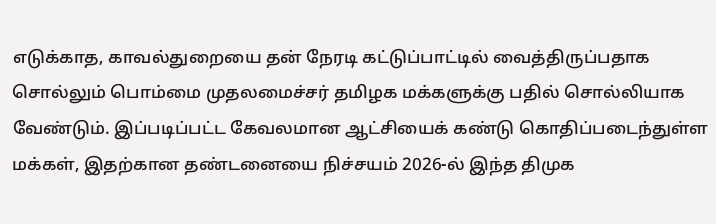எடுக்காத, காவல்துறையை தன் நேரடி கட்டுப்பாட்டில் வைத்திருப்பதாக சொல்லும் பொம்மை முதலமைச்சர் தமிழக மக்களுக்கு பதில் சொல்லியாக வேண்டும். இப்படிப்பட்ட கேவலமான ஆட்சியைக் கண்டு கொதிப்படைந்துள்ள மக்கள், இதற்கான தண்டனையை நிச்சயம் 2026-ல் இந்த திமுக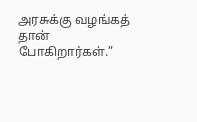அரசுக்கு வழங்கத் தான் போகிறார்கள்.”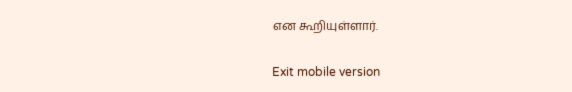என கூறியுள்ளார்.

Exit mobile version